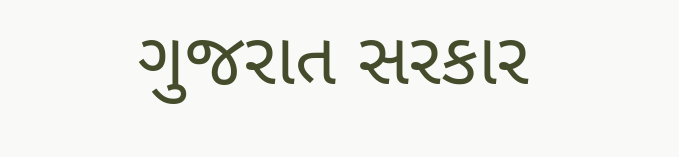ગુજરાત સરકાર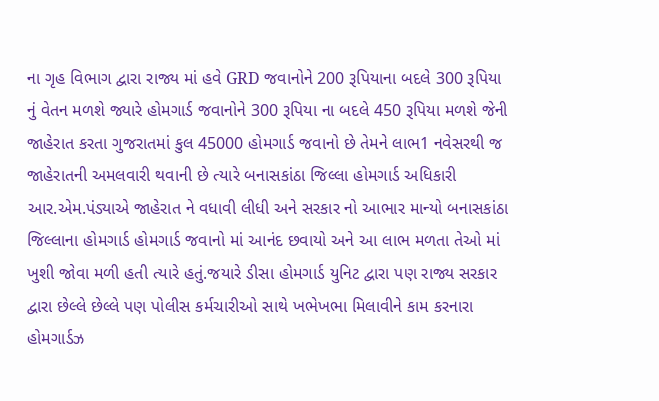ના ગૃહ વિભાગ દ્વારા રાજ્ય માં હવે GRD જવાનોને 200 રૂપિયાના બદલે 300 રૂપિયા નું વેતન મળશે જ્યારે હોમગાર્ડ જવાનોને 300 રૂપિયા ના બદલે 450 રૂપિયા મળશે જેની જાહેરાત કરતા ગુજરાતમાં કુલ 45000 હોમગાર્ડ જવાનો છે તેમને લાભ1 નવેસરથી જ જાહેરાતની અમલવારી થવાની છે ત્યારે બનાસકાંઠા જિલ્લા હોમગાર્ડ અધિકારી આર.એમ.પંડ્યાએ જાહેરાત ને વધાવી લીધી અને સરકાર નો આભાર માન્યો બનાસકાંઠા જિલ્લાના હોમગાર્ડ હોમગાર્ડ જવાનો માં આનંદ છવાયો અને આ લાભ મળતા તેઓ માં ખુશી જોવા મળી હતી ત્યારે હતું.જયારે ડીસા હોમગાર્ડ યુનિટ દ્વારા પણ રાજ્ય સરકાર દ્વારા છેલ્લે છેલ્લે પણ પોલીસ કર્મચારીઓ સાથે ખભેખભા મિલાવીને કામ કરનારા હોમગાર્ડઝ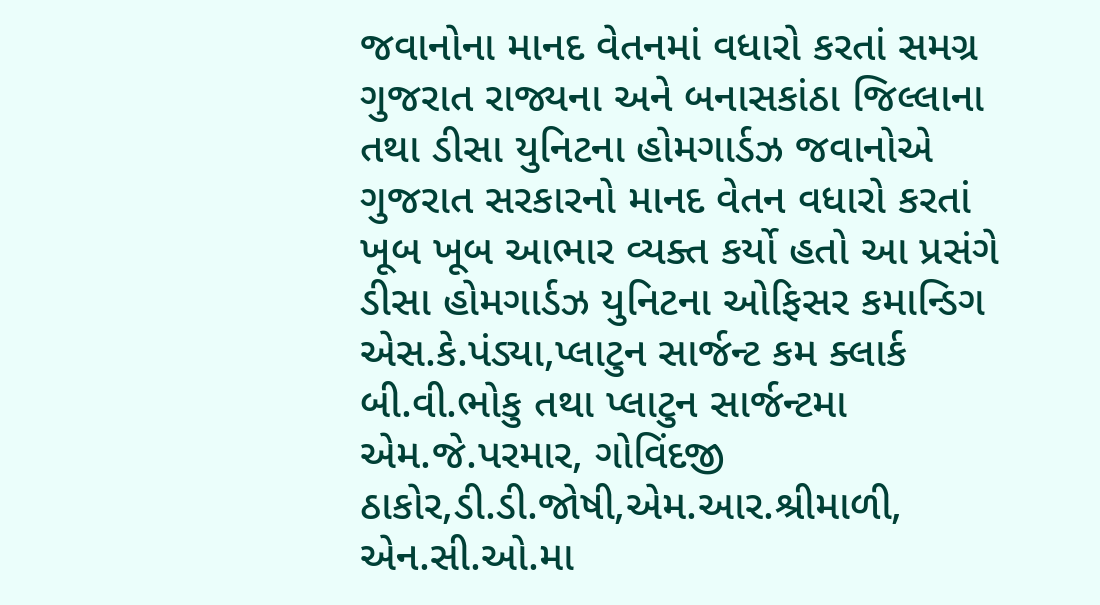જવાનોના માનદ વેતનમાં વધારો કરતાં સમગ્ર ગુજરાત રાજ્યના અને બનાસકાંઠા જિલ્લાના તથા ડીસા યુનિટના હોમગાર્ડઝ જવાનોએ ગુજરાત સરકારનો માનદ વેતન વધારો કરતાં ખૂબ ખૂબ આભાર વ્યક્ત કર્યો હતો આ પ્રસંગે ડીસા હોમગાર્ડઝ યુનિટના ઓફિસર કમાન્ડિગ એસ.કે.પંડ્યા,પ્લાટુન સાર્જન્ટ કમ ક્લાર્ક બી.વી.ભોકુ તથા પ્લાટુન સાર્જન્ટમા એમ.જે.પરમાર, ગોવિંદજી ઠાકોર,ડી.ડી.જોષી,એમ.આર.શ્રીમાળી, એન.સી.ઓ.મા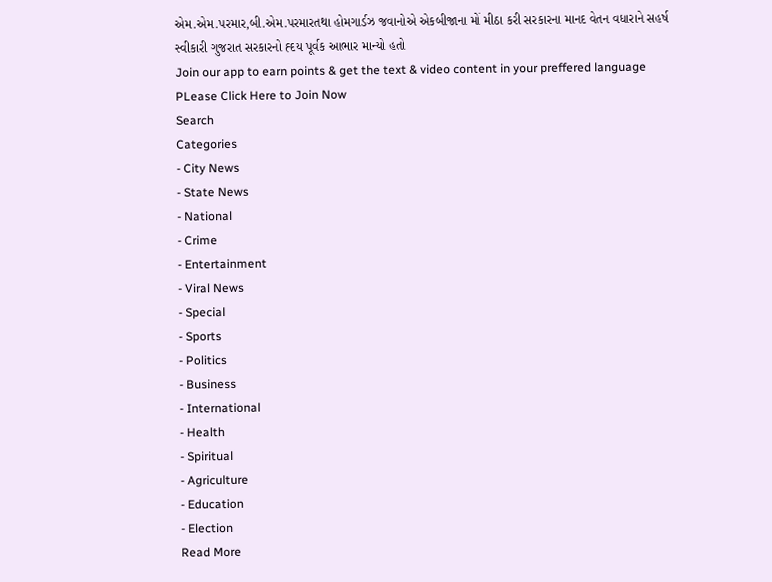એમ.એમ.પરમાર,બી.એમ.પરમારતથા હોમગાર્ડઝ જવાનોએ એકબીજાના મોં મીઠા કરી સરકારના માનદ વેતન વધારાને સહર્ષ સ્વીકારી ગુજરાત સરકારનો હ્દય પૂર્વક આભાર માન્યો હતો
Join our app to earn points & get the text & video content in your preffered language
PLease Click Here to Join Now
Search
Categories
- City News
- State News
- National
- Crime
- Entertainment
- Viral News
- Special
- Sports
- Politics
- Business
- International
- Health
- Spiritual
- Agriculture
- Education
- Election
Read More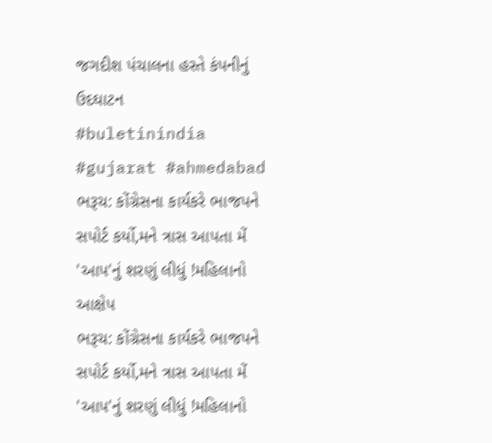જગદીશ પંચાલના હસ્તે કંપનીનું ઉદઘાટન
#buletinindia #gujarat #ahmedabad
ભરૂચ: કોંગ્રેસના કાર્યકરે ભાજપને સપોર્ટ કર્યો,મને ત્રાસ આપતા મેં 'આપ'નું શરણું લીધું !મહિલાનો આક્ષેપ
ભરૂચ: કોંગ્રેસના કાર્યકરે ભાજપને સપોર્ટ કર્યો,મને ત્રાસ આપતા મેં 'આપ'નું શરણું લીધું !મહિલાનો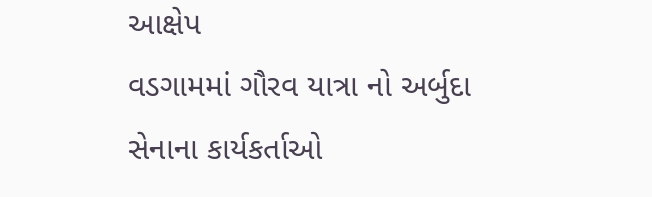આક્ષેપ
વડગામમાં ગૌરવ યાત્રા નો અર્બુદા સેનાના કાર્યકર્તાઓ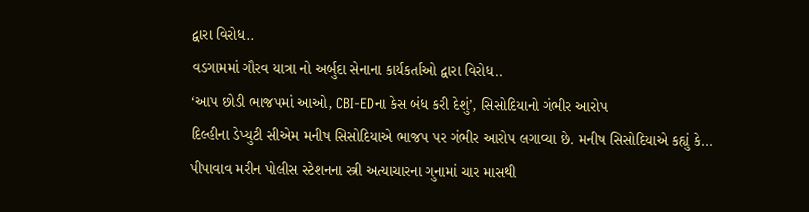દ્વારા વિરોધ..
વડગામમાં ગૌરવ યાત્રા નો અર્બુદા સેનાના કાર્યકર્તાઓ દ્વારા વિરોધ..
‘આપ છોડી ભાજપમાં આઓ, CBI-EDના કેસ બંધ કરી દેશું’, સિસોદિયાનો ગંભીર આરોપ
દિલ્હીના ડેપ્યુટી સીએમ મનીષ સિસોદિયાએ ભાજપ પર ગંભીર આરોપ લગાવ્યા છે. મનીષ સિસોદિયાએ કહ્યું કે...
પીપાવાવ મરીન પોલીસ સ્ટેશનના સ્ત્રી અત્યાચારના ગુનામાં ચાર માસથી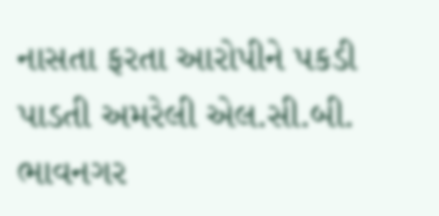નાસતા ફરતા આરોપીને પકડી પાડતી અમરેલી એલ.સી.બી.
ભાવનગર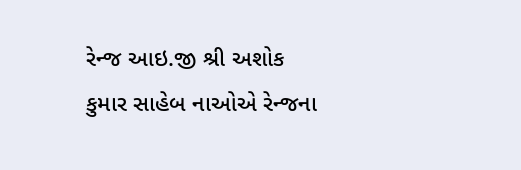રેન્જ આઇ.જી શ્રી અશોક કુમાર સાહેબ નાઓએ રેન્જના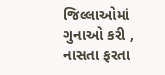જિલ્લાઓમાં ગુનાઓ કરી , નાસતા ફરતા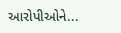આરોપીઓને...